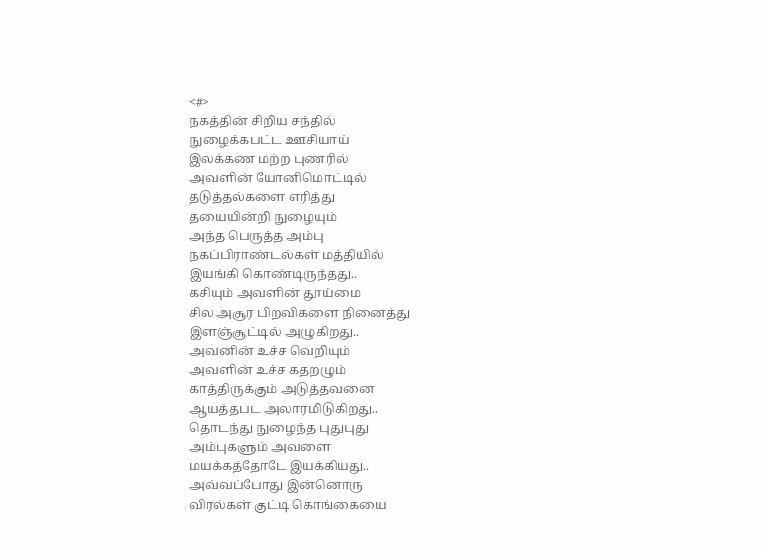<#>
நகத்தின் சிறிய சந்தில்
நுழைக்கபட்ட ஊசியாய்
இலக்கண மற்ற புணரில்
அவளின் யோனிமொட்டில்
தடுத்தல்களை எரித்து
தயையின்றி நுழையும்
அந்த பெருத்த அம்பு
நகப்பிராண்டல்கள் மத்தியில்
இயங்கி கொண்டிருந்தது..
கசியும் அவளின் தூய்மை
சில அசூர பிறவிகளை நினைத்து
இளஞ்சூட்டில் அழுகிறது..
அவனின் உச்ச வெறியும்
அவளின் உச்ச கதறழும்
காத்திருக்கும் அடுத்தவனை
ஆயத்தபட அலாரமிடுகிறது..
தொடந்து நுழைந்த புதுபுது
அம்புகளும் அவளை
மயக்கத்தோடே இயக்கியது..
அவ்வப்போது இன்னொரு
விரல்கள் குட்டி கொங்கையை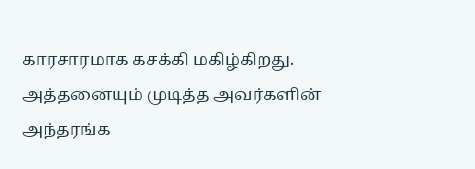காரசாரமாக கசக்கி மகிழ்கிறது.
அத்தனையும் முடித்த அவர்களின்
அந்தரங்க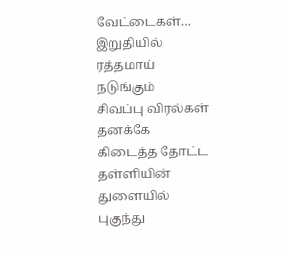வேட்டைகள்…
இறுதியில் ரத்தமாய் நடுங்கும்
சிவப்பு விரல்கள் தனக்கே
கிடைத்த தோட்ட தள்ளியின்
துளையில் புகுந்து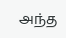அந்த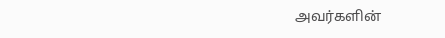அவர்களின்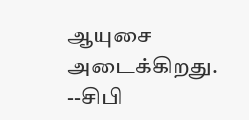ஆயுசை அடைக்கிறது.
--சிபி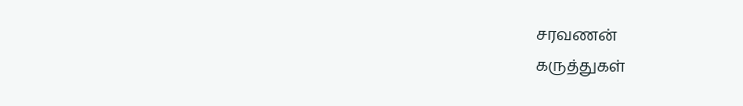சரவணன்
கருத்துகள்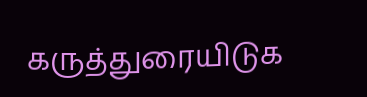கருத்துரையிடுக